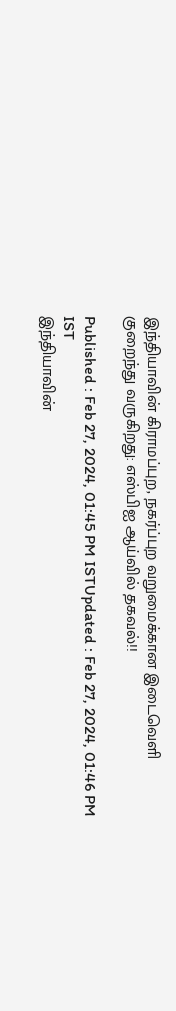இந்தியாவின் கிராமப்புற, நகர்ப்புற வறுமைக்கான இடைவெளி குறைந்து வருகிறது: எஸ்பிஐ ஆய்வில் தகவல்!!

Published : Feb 27, 2024, 01:45 PM ISTUpdated : Feb 27, 2024, 01:46 PM IST
இந்தியாவின்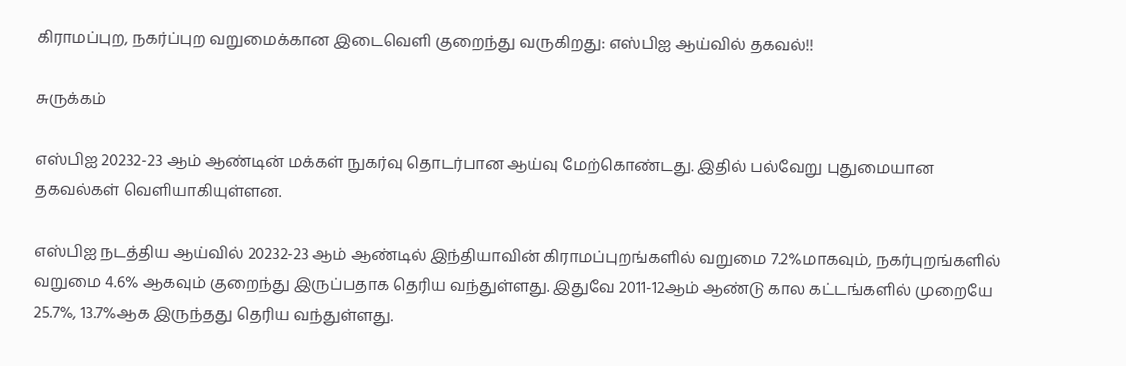கிராமப்புற, நகர்ப்புற வறுமைக்கான இடைவெளி குறைந்து வருகிறது: எஸ்பிஐ ஆய்வில் தகவல்!!

சுருக்கம்

எஸ்பிஐ 20232-23 ஆம் ஆண்டின் மக்கள் நுகர்வு தொடர்பான ஆய்வு மேற்கொண்டது. இதில் பல்வேறு புதுமையான தகவல்கள் வெளியாகியுள்ளன.

எஸ்பிஐ நடத்திய ஆய்வில் 20232-23 ஆம் ஆண்டில் இந்தியாவின் கிராமப்புறங்களில் வறுமை 7.2%மாகவும், நகர்புறங்களில் வறுமை 4.6% ஆகவும் குறைந்து இருப்பதாக தெரிய வந்துள்ளது. இதுவே 2011-12ஆம் ஆண்டு கால கட்டங்களில் முறையே 25.7%, 13.7%ஆக இருந்தது தெரிய வந்துள்ளது.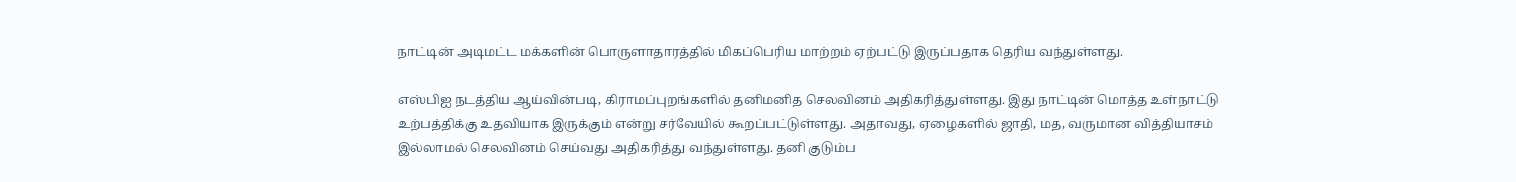நாட்டின் அடிமட்ட மக்களின் பொருளாதாரத்தில் மிகப்பெரிய மாற்றம் ஏற்பட்டு இருப்பதாக தெரிய வந்துள்ளது.

எஸ்பிஐ நடத்திய ஆய்வின்படி, கிராமப்புறங்களில் தனிமனித செலவினம் அதிகரித்துள்ளது. இது நாட்டின் மொத்த உள்நாட்டு உற்பத்திக்கு உதவியாக இருக்கும் என்று சர்வேயில் கூறப்பட்டுள்ளது. அதாவது, ஏழைகளில் ஜாதி, மத, வருமான வித்தியாசம் இல்லாமல் செலவினம் செய்வது அதிகரித்து வந்துள்ளது. தனி குடும்ப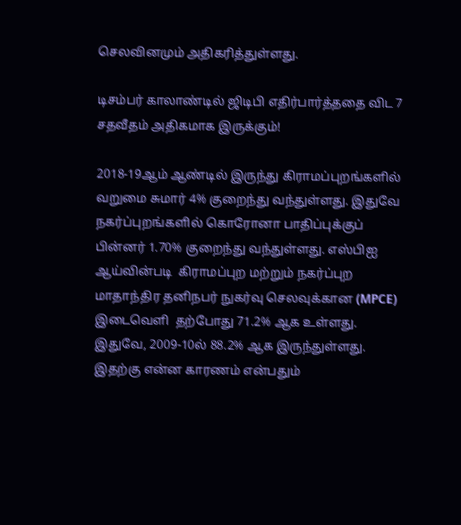செலவினமும் அதிகரித்துள்ளது.

டிசம்பர் காலாண்டில் ஜிடிபி எதிர்பார்த்ததை விட 7 சதவீதம் அதிகமாக இருக்கும்!

2018-19ஆம் ஆண்டில் இருந்து கிராமப்புறங்களில் வறுமை சுமார் 4% குறைந்து வந்துள்ளது. இதுவே நகர்ப்புறங்களில் கொரோனா பாதிப்புக்குப் பின்னர் 1.70% குறைந்து வந்துள்ளது. எஸ்பிஐ  ஆய்வின்படி  கிராமப்புற மற்றும் நகர்ப்புற மாதாந்திர தனிநபர் நுகர்வு செலவுக்கான (MPCE) இடைவெளி  தற்போது 71.2% ஆக உள்ளது. இதுவே, 2009-10ல் 88.2% ஆக இருந்துள்ளது. இதற்கு என்ன காரணம் என்பதும்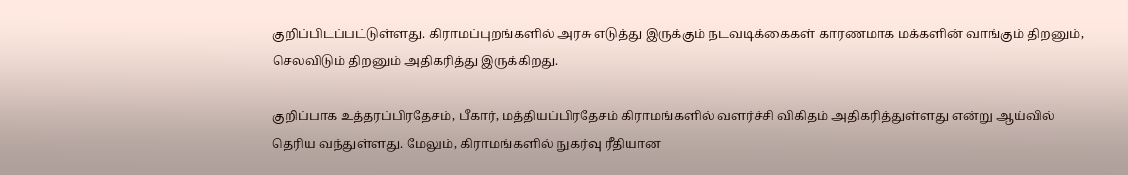குறிப்பிடப்பட்டுள்ளது. கிராமப்புறங்களில் அரசு எடுத்து இருக்கும் நடவடிக்கைகள் காரணமாக மக்களின் வாங்கும் திறனும், செலவிடும் திறனும் அதிகரித்து இருக்கிறது.

குறிப்பாக உத்தரப்பிரதேசம், பீகார், மத்தியப்பிரதேசம் கிராமங்களில் வளர்ச்சி விகிதம் அதிகரித்துள்ளது என்று ஆய்வில் தெரிய வந்துள்ளது. மேலும், கிராமங்களில் நுகர்வு ரீதியான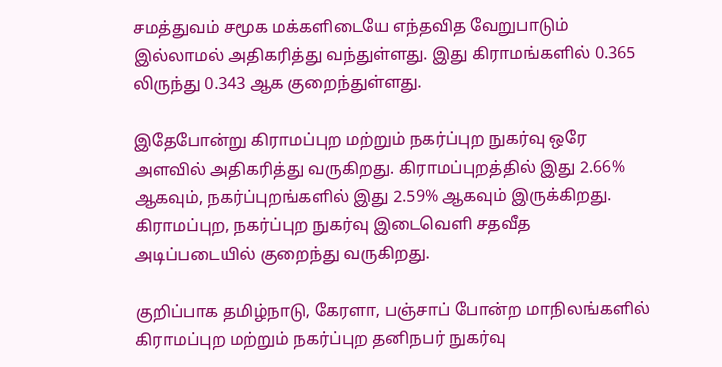சமத்துவம் சமூக மக்களிடையே எந்தவித வேறுபாடும் இல்லாமல் அதிகரித்து வந்துள்ளது. இது கிராமங்களில் 0.365 லிருந்து 0.343 ஆக குறைந்துள்ளது.

இதேபோன்று கிராமப்புற மற்றும் நகர்ப்புற நுகர்வு ஒரே அளவில் அதிகரித்து வருகிறது. கிராமப்புறத்தில் இது 2.66% ஆகவும், நகர்ப்புறங்களில் இது 2.59% ஆகவும் இருக்கிறது. கிராமப்புற, நகர்ப்புற நுகர்வு இடைவெளி சதவீத அடிப்படையில் குறைந்து வருகிறது.

குறிப்பாக தமிழ்நாடு, கேரளா, பஞ்சாப் போன்ற மாநிலங்களில் கிராமப்புற மற்றும் நகர்ப்புற தனிநபர் நுகர்வு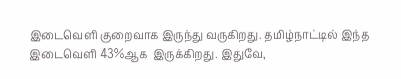இடைவெளி குறைவாக இருந்து வருகிறது. தமிழ்நாட்டில் இந்த இடைவெளி 43%ஆக  இருக்கிறது. இதுவே,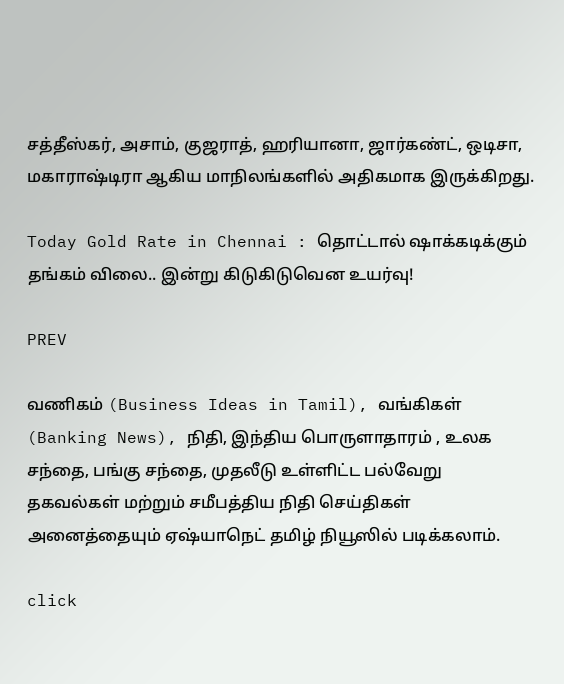சத்தீஸ்கர், அசாம், குஜராத், ஹரியானா, ஜார்கண்ட், ஒடிசா, மகாராஷ்டிரா ஆகிய மாநிலங்களில் அதிகமாக இருக்கிறது.

Today Gold Rate in Chennai : தொட்டால் ஷாக்கடிக்கும் தங்கம் விலை.. இன்று கிடுகிடுவென உயர்வு!

PREV

வணிகம் (Business Ideas in Tamil), வங்கிகள் (Banking News), நிதி, இந்திய பொருளாதாரம் , உலக சந்தை, பங்கு சந்தை, முதலீடு உள்ளிட்ட பல்வேறு தகவல்கள் மற்றும் சமீபத்திய நிதி செய்திகள் அனைத்தையும் ஏஷ்யாநெட் தமிழ் நியூஸில் படிக்கலாம்.

click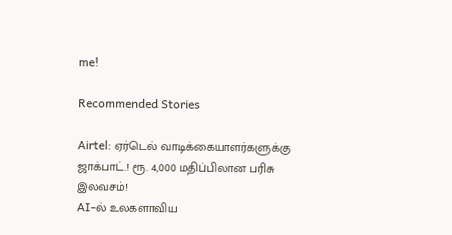me!

Recommended Stories

Airtel: ஏர்டெல் வாடிக்கையாளர்களுக்கு ஜாக்பாட்.! ரூ. 4,000 மதிப்பிலான பரிசு இலவசம்!
AI-ல் உலகளாவிய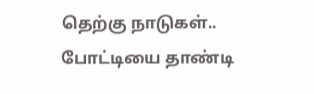தெற்கு நாடுகள்.. போட்டியை தாண்டி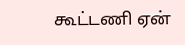கூட்டணி ஏன்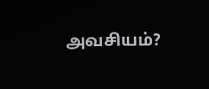அவசியம்?